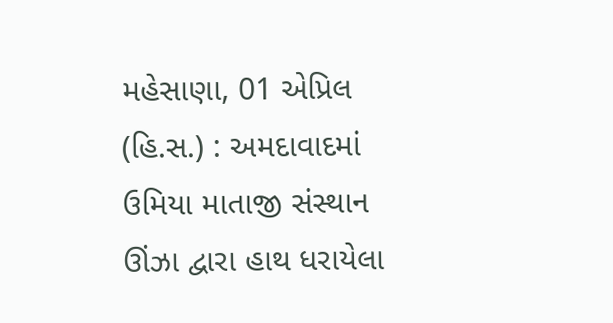મહેસાણા, 01 એપ્રિલ (હિ.સ.) : અમદાવાદમાં ઉમિયા માતાજી સંસ્થાન ઊંઝા દ્વારા હાથ ધરાયેલા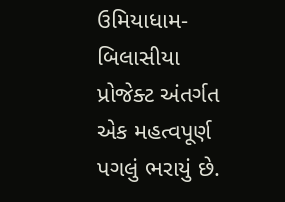ઉમિયાધામ-બિલાસીયા પ્રોજેક્ટ અંતર્ગત એક મહત્વપૂર્ણ પગલું ભરાયું છે.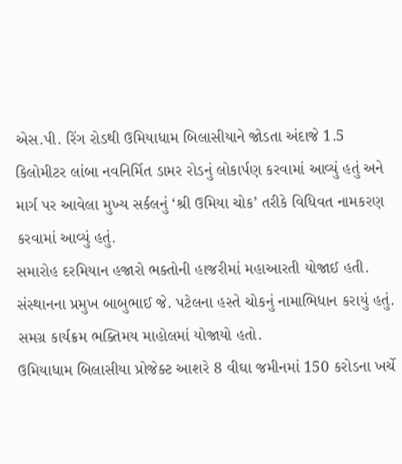એસ.પી. રિંગ રોડથી ઉમિયાધામ બિલાસીયાને જોડતા અંદાજે 1.5 કિલોમીટર લાંબા નવનિર્મિત ડામર રોડનું લોકાર્પણ કરવામાં આવ્યું હતું અને માર્ગ પર આવેલા મુખ્ય સર્કલનું ‘શ્રી ઉમિયા ચોક’ તરીકે વિધિવત નામકરણ કરવામાં આવ્યું હતું.
સમારોહ દરમિયાન હજારો ભક્તોની હાજરીમાં મહાઆરતી યોજાઈ હતી. સંસ્થાનના પ્રમુખ બાબુભાઈ જે. પટેલના હસ્તે ચોકનું નામાભિધાન કરાયું હતું. સમગ્ર કાર્યક્રમ ભક્તિમય માહોલમાં યોજાયો હતો.
ઉમિયાધામ બિલાસીયા પ્રોજેક્ટ આશરે 8 વીઘા જમીનમાં 150 કરોડના ખર્ચે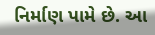નિર્માણ પામે છે. આ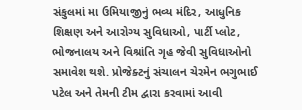સંકુલમાં મા ઉમિયાજીનું ભવ્ય મંદિર, આધુનિક શિક્ષણ અને આરોગ્ય સુવિધાઓ, પાર્ટી પ્લોટ, ભોજનાલય અને વિશ્રાંતિ ગૃહ જેવી સુવિધાઓનો સમાવેશ થશે. પ્રોજેક્ટનું સંચાલન ચેરમેન ભગુભાઈ પટેલ અને તેમની ટીમ દ્વારા કરવામાં આવી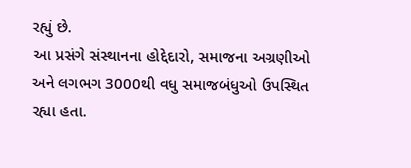રહ્યું છે.
આ પ્રસંગે સંસ્થાનના હોદ્દેદારો, સમાજના અગ્રણીઓ અને લગભગ 3000થી વધુ સમાજબંધુઓ ઉપસ્થિત રહ્યા હતા.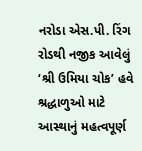નરોડા એસ.પી. રિંગ રોડથી નજીક આવેલું ‘શ્રી ઉમિયા ચોક’ હવે શ્રદ્ધાળુઓ માટે આસ્થાનું મહત્વપૂર્ણ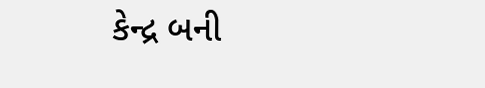કેન્દ્ર બની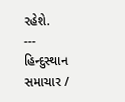રહેશે.
---
હિન્દુસ્થાન સમાચાર /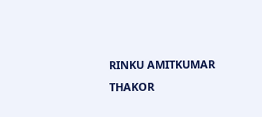RINKU AMITKUMAR THAKOR